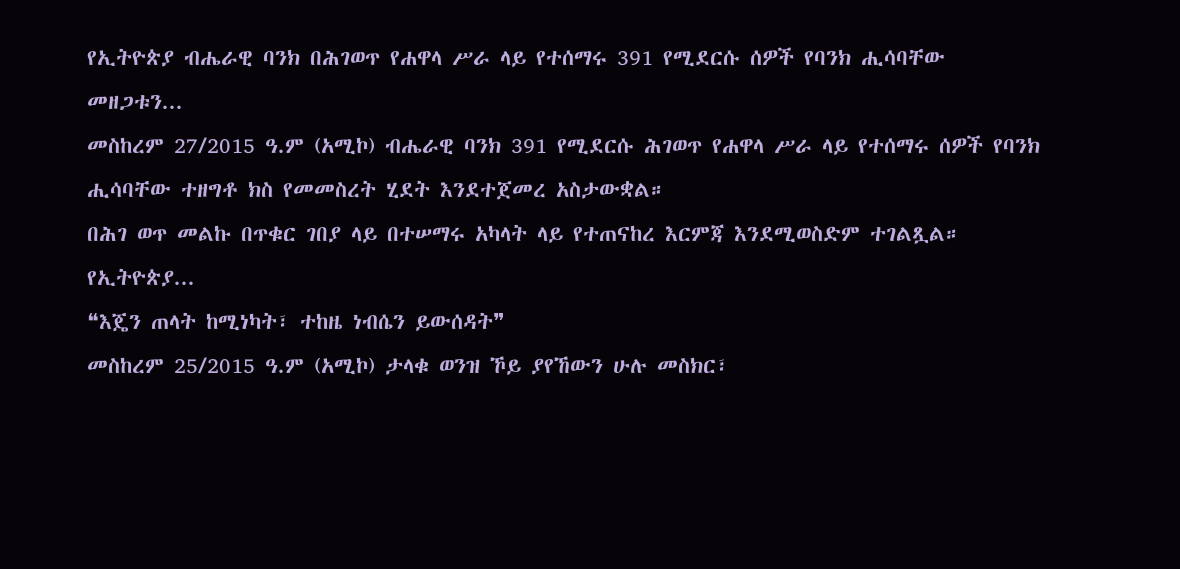የኢትዮጵያ ብሔራዊ ባንክ በሕገወጥ የሐዋላ ሥራ ላይ የተሰማሩ 391 የሚደርሱ ሰዎች የባንክ ሒሳባቸው መዘጋቱን...
መስከረም 27/2015 ዓ.ም (አሚኮ) ብሔራዊ ባንክ 391 የሚደርሱ ሕገወጥ የሐዋላ ሥራ ላይ የተሰማሩ ሰዎች የባንክ ሒሳባቸው ተዘግቶ ክስ የመመስረት ሂደት እንደተጀመረ አስታውቋል።
በሕገ ወጥ መልኩ በጥቁር ገበያ ላይ በተሠማሩ አካላት ላይ የተጠናከረ እርምጃ እንደሚወስድም ተገልጿል።
የኢትዮጵያ...
❝እጄን ጠላት ከሚነካት፣ ተከዜ ነብሴን ይውሰዳት❞
መስከረም 25/2015 ዓ.ም (አሚኮ) ታላቁ ወንዝ ኾይ ያየኸውን ሁሉ መስክር፣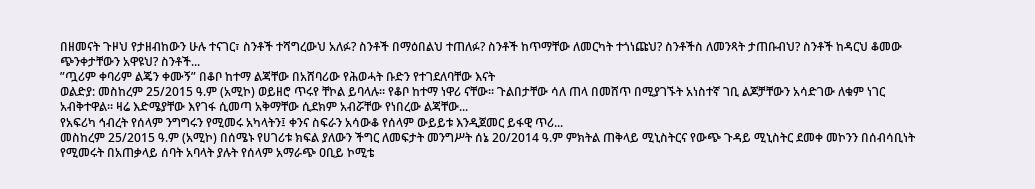በዘመናት ጉዞህ የታዘብከውን ሁሉ ተናገር፣ ስንቶች ተሻግረውህ አለፉ? ስንቶች በማዕበልህ ተጠለፉ? ስንቶች ከጥማቸው ለመርካት ተጎነጩህ? ስንቶችስ ለመንጻት ታጠቡብህ? ስንቶች ከዳርህ ቆመው ጭንቀታቸውን አዋዩህ? ስንቶች...
”ጧሪም ቀባሪም ልጄን ቀሙኝ” በቆቦ ከተማ ልጃቸው በአሸባሪው የሕወሓት ቡድን የተገደለባቸው እናት
ወልድያ: መስከረም 25/2015 ዓ.ም (አሚኮ) ወይዘሮ ጥሩየ ቸኮል ይባላሉ። የቆቦ ከተማ ነዋሪ ናቸው። ጉልበታቸው ሳለ ጠላ በመሸጥ በሚያገኙት አነስተኛ ገቢ ልጆቻቸውን አሳድገው ለቁም ነገር አብቅተዋል። ዛሬ እድሜያቸው እየገፋ ሲመጣ አቅማቸው ሲደክም አብሯቸው የነበረው ልጃቸው...
የአፍሪካ ኅብረት የሰላም ንግግሩን የሚመሩ አካላትን፤ ቀንና ስፍራን አሳውቆ የሰላም ውይይቱ እንዲጀመር ይፋዊ ጥሪ...
መስከረም 25/2015 ዓ.ም (አሚኮ) በሰሜኑ የሀገሪቱ ክፍል ያለውን ችግር ለመፍታት መንግሥት ሰኔ 20/2014 ዓ.ም ምክትል ጠቅላይ ሚኒስትርና የውጭ ጉዳይ ሚኒስትር ደመቀ መኮንን በሰብሳቢነት የሚመሩት በአጠቃላይ ሰባት አባላት ያሉት የሰላም አማራጭ ዐቢይ ኮሚቴ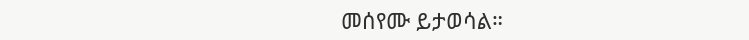መሰየሙ ይታወሳል።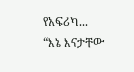የአፍሪካ...
“እኔ እናታቸው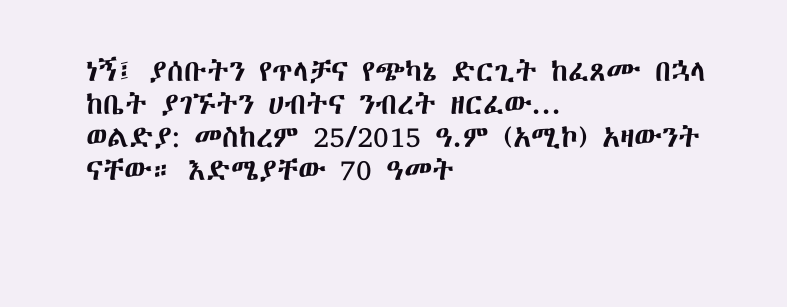ነኝ፤ ያሰቡትን የጥላቻና የጭካኔ ድርጊት ከፈጸሙ በኋላ ከቤት ያገኙትን ሀብትና ንብረት ዘርፈው...
ወልድያ: መስከረም 25/2015 ዓ.ም (አሚኮ) አዛውንት ናቸው። እድሜያቸው 70 ዓመት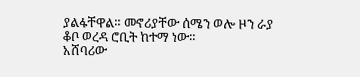ያልፋቸዋል። መኖሪያቸው ሰሜን ወሎ ዞን ራያ ቆቦ ወረዳ ሮቢት ከተማ ነው።
አሸባሪው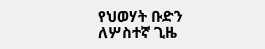የህወሃት ቡድን ለሦስተኛ ጊዜ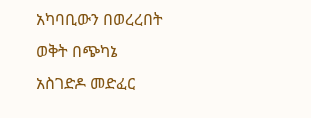አካባቢውን በወረረበት ወቅት በጭካኔ አስገድዶ መድፈር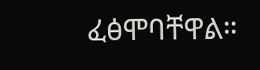ፈፅሞባቸዋል።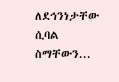ለደኅንነታቸው ሲባል ስማቸውን...